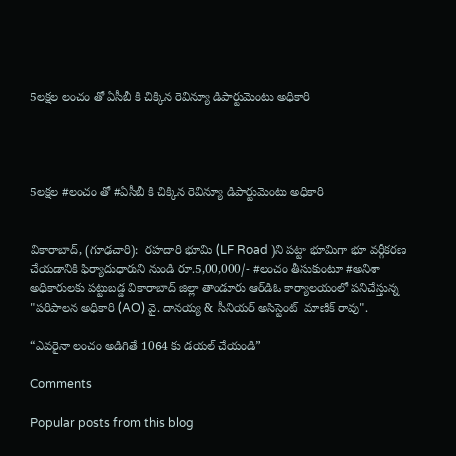5లక్షల లంచం తో ఏసీబీ కి చిక్కిన రెవిన్యూ డిపార్టుమెంటు అధికారి




5లక్షల #లంచం తో #ఏసీబీ కి చిక్కిన రెవిన్యూ డిపార్టుమెంటు అధికారి


వికారాబాద్, (గూఢచారి):  రహదారి భూమి (LF Road )ని పట్టా భూమిగా భూ వర్గీకరణ చేయడానికి ఫిర్యాదుధారుని నుండి రూ.5,00,000/- #లంచం తీసుకుంటూ #అనిశా అధికారులకు పట్టుబడ్డ వికారాబాద్ జిల్లా తాండూరు ఆర్‌డిఓ కార్యాలయంలో పనిచేస్తున్న "పరిపాలన అధికారి (AO) వై. దానయ్య & సీనియర్ అసిస్టెంట్  మాణిక్ రావు".

“ఎవరైనా లంచం అడిగితే 1064 కు డయల్ చేయండి”

Comments

Popular posts from this blog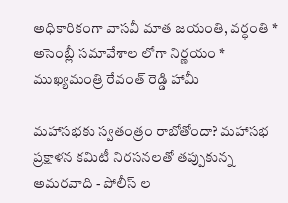అధికారికంగా వాసవీ మాత జయంతి, వర్ధంతి * అసెంబ్లీ సమావేశాల లోగా నిర్ణయం * ముఖ్యమంత్రి రేవంత్ రెడ్డి హామీ

మహాసభకు స్వతంత్రం రాబోతోందా? మహాసభ ప్రక్షాళన కమిటీ నిరసనలతో తప్పుకున్న అమరవాది - పోలీస్ ల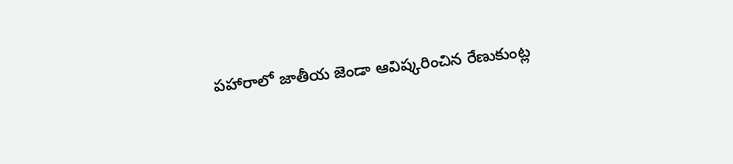పహారాలో జాతీయ జెండా ఆవిష్కరించిన రేణుకుంట్ల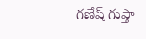గణేష్ గుప్తా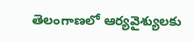తెలంగాణలో ఆర్యవైశ్యులకు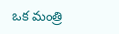ఒక మంత్రి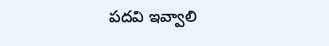పదవి ఇవ్వాలి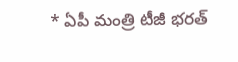* ఏపీ మంత్రి టీజీ భరత్